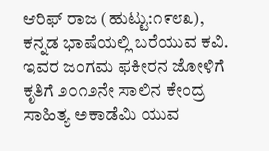ಆರಿಫ್ ರಾಜ (ಹುಟ್ಟು:೧೯೮೩), ಕನ್ನಡ ಭಾಷೆಯಲ್ಲಿ ಬರೆಯುವ ಕವಿ. ಇವರ ಜಂಗಮ ಫಕೀರನ ಜೋಳಿಗೆ ಕೃತಿಗೆ ೨೦೧೨ನೇ ಸಾಲಿನ ಕೇಂದ್ರ ಸಾಹಿತ್ಯ ಅಕಾಡೆಮಿ ಯುವ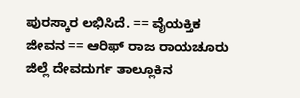ಪುರಸ್ಕಾರ ಲಭಿಸಿದೆ. == ವೈಯಕ್ತಿಕ ಜೀವನ == ಆರಿಫ್ ರಾಜ ರಾಯಚೂರು ಜಿಲ್ಲೆ ದೇವದುರ್ಗ ತಾಲ್ಲೂಕಿನ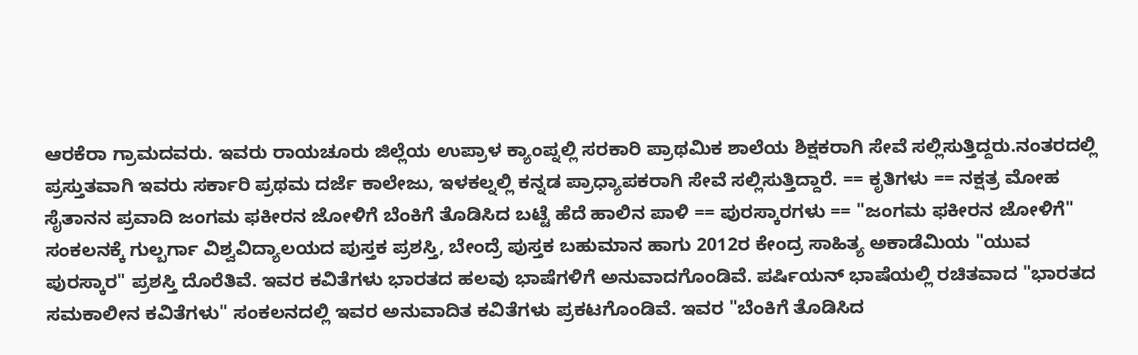ಆರಕೆರಾ ಗ್ರಾಮದವರು. ಇವರು ರಾಯಚೂರು ಜಿಲ್ಲೆಯ ಉಪ್ರಾಳ ಕ್ಯಾಂಪ್ನಲ್ಲಿ ಸರಕಾರಿ ಪ್ರಾಥಮಿಕ ಶಾಲೆಯ ಶಿಕ್ಷಕರಾಗಿ ಸೇವೆ ಸಲ್ಲಿಸುತ್ತಿದ್ದರು.ನಂತರದಲ್ಲಿ ಪ್ರಸ್ತುತವಾಗಿ ಇವರು ಸರ್ಕಾರಿ ಪ್ರಥಮ ದರ್ಜೆ ಕಾಲೇಜು, ಇಳಕಲ್ನಲ್ಲಿ ಕನ್ನಡ ಪ್ರಾಧ್ಯಾಪಕರಾಗಿ ಸೇವೆ ಸಲ್ಲಿಸುತ್ತಿದ್ದಾರೆ. == ಕೃತಿಗಳು == ನಕ್ಷತ್ರ ಮೋಹ ಸೈತಾನನ ಪ್ರವಾದಿ ಜಂಗಮ ಫಕೀರನ ಜೋಳಿಗೆ ಬೆಂಕಿಗೆ ತೊಡಿಸಿದ ಬಟ್ಟೆ ಹೆದೆ ಹಾಲಿನ ಪಾಳಿ == ಪುರಸ್ಕಾರಗಳು == "ಜಂಗಮ ಫಕೀರನ ಜೋಳಿಗೆ" ಸಂಕಲನಕ್ಕೆ ಗುಲ್ಬರ್ಗಾ ವಿಶ್ವವಿದ್ಯಾಲಯದ ಪುಸ್ತಕ ಪ್ರಶಸ್ತಿ, ಬೇಂದ್ರೆ ಪುಸ್ತಕ ಬಹುಮಾನ ಹಾಗು 2012ರ ಕೇಂದ್ರ ಸಾಹಿತ್ಯ ಅಕಾಡೆಮಿಯ "ಯುವ ಪುರಸ್ಕಾರ" ಪ್ರಶಸ್ತಿ ದೊರೆತಿವೆ. ಇವರ ಕವಿತೆಗಳು ಭಾರತದ ಹಲವು ಭಾಷೆಗಳಿಗೆ ಅನುವಾದಗೊಂಡಿವೆ. ಪರ್ಷಿಯನ್ ಭಾಷೆಯಲ್ಲಿ ರಚಿತವಾದ "ಭಾರತದ ಸಮಕಾಲೀನ ಕವಿತೆಗಳು" ಸಂಕಲನದಲ್ಲಿ ಇವರ ಅನುವಾದಿತ ಕವಿತೆಗಳು ಪ್ರಕಟಗೊಂಡಿವೆ. ಇವರ "ಬೆಂಕಿಗೆ ತೊಡಿಸಿದ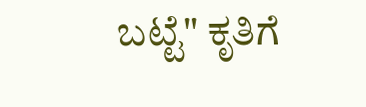ಬಟ್ಟೆ" ಕೃತಿಗೆ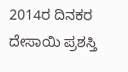2014ರ ದಿನಕರ ದೇಸಾಯಿ ಪ್ರಶಸ್ತಿ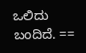ಒಲಿದು ಬಂದಿದೆ. ==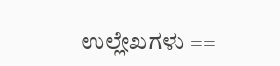ಉಲ್ಲೇಖಗಳು ==